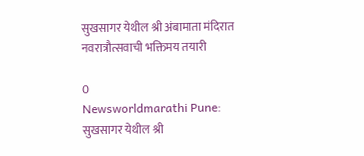सुखसागर येथील श्री अंबामाता मंदिरात नवरात्रौत्सवाची भक्तिमय तयारी

0
Newsworldmarathi Pune: सुखसागर येथील श्री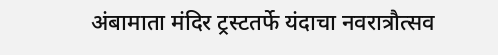अंबामाता मंदिर ट्रस्टतर्फे यंदाचा नवरात्रौत्सव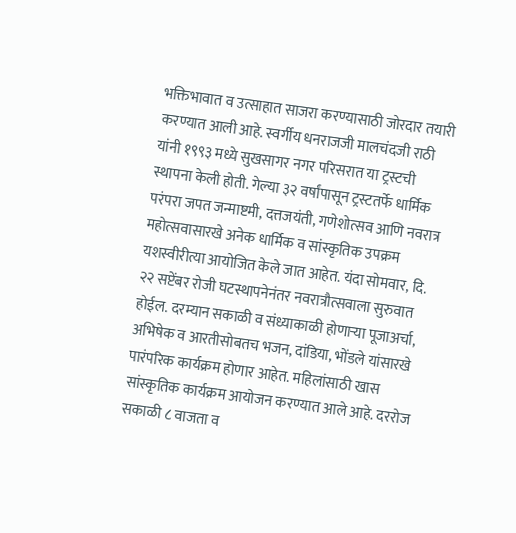भक्तिभावात व उत्साहात साजरा करण्यासाठी जोरदार तयारी करण्यात आली आहे. स्वर्गीय धनराजजी मालचंदजी राठी यांनी १९९३ मध्ये सुखसागर नगर परिसरात या ट्रस्टची स्थापना केली होती. गेल्या ३२ वर्षांपासून ट्रस्टतर्फे धार्मिक परंपरा जपत जन्माष्टमी, दत्तजयंती, गणेशोत्सव आणि नवरात्र महोत्सवासारखे अनेक धार्मिक व सांस्कृतिक उपक्रम यशस्वीरीत्या आयोजित केले जात आहेत. यंदा सोमवार, दि. २२ सप्टेंबर रोजी घटस्थापनेनंतर नवरात्रौत्सवाला सुरुवात होईल. दरम्यान सकाळी व संध्याकाळी होणाऱ्या पूजाअर्चा, अभिषेक व आरतीसोबतच भजन, दांडिया, भोंडले यांसारखे पारंपरिक कार्यक्रम होणार आहेत. महिलांसाठी खास सांस्कृतिक कार्यक्रम आयोजन करण्यात आले आहे. दररोज सकाळी ८ वाजता व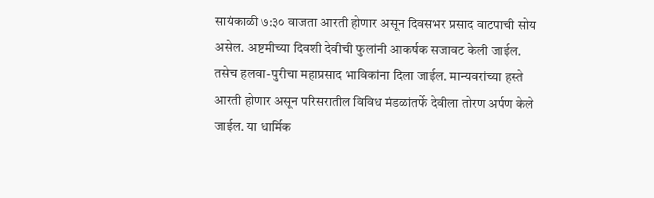सायंकाळी ७:३० वाजता आरती होणार असून दिवसभर प्रसाद वाटपाची सोय असेल. अष्टमीच्या दिवशी देवीची फुलांनी आकर्षक सजावट केली जाईल. तसेच हलवा-पुरीचा महाप्रसाद भाविकांना दिला जाईल. मान्यवरांच्या हस्ते आरती होणार असून परिसरातील विविध मंडळांतर्फे देवीला तोरण अर्पण केले जाईल. या धार्मिक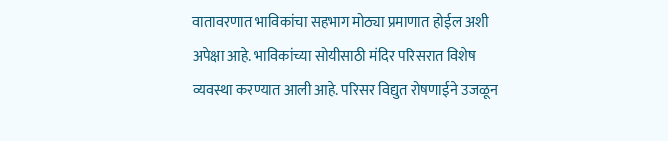वातावरणात भाविकांचा सहभाग मोठ्या प्रमाणात होईल अशी अपेक्षा आहे. भाविकांच्या सोयीसाठी मंदिर परिसरात विशेष व्यवस्था करण्यात आली आहे. परिसर विद्युत रोषणाईने उजळून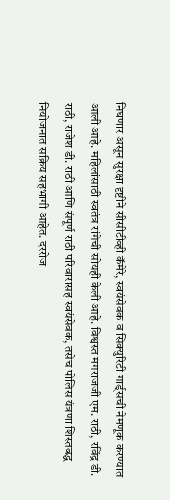निघणार असून सुरक्षा दृष्टीने सीसीटीव्ही कॅमेरे, स्वयंसेवक व सिक्युरिटी गार्ड्सची नेमणूक करण्यात आली आहे. महिलांसाठी स्वतंत्र रांगेची सोयही केली आहे. विश्वस्त मगराजजी एम. राठी, रविंद्र डी. राठी, राजेश डी. राठी आणि संपूर्ण राठी परिवारासह स्वयंसेवक, तसेच पोलिस यंत्रणा शिस्तबद्ध नियोजनात सक्रिय सहभागी आहेत. दररोज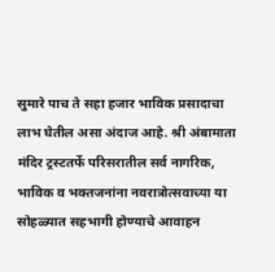सुमारे पाच ते सहा हजार भाविक प्रसादाचा लाभ घेतील असा अंदाज आहे. श्री अंबामाता मंदिर ट्रस्टतर्फे परिसरातील सर्व नागरिक, भाविक व भक्तजनांना नवरात्रोत्सवाच्या या सोहळ्यात सहभागी होण्याचे आवाहन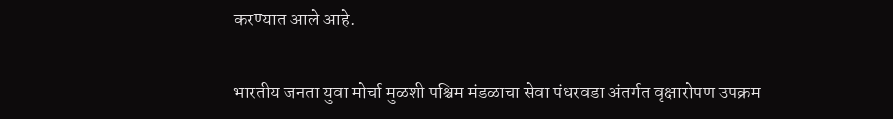करण्यात आले आहे.

भारतीय जनता युवा मोर्चा मुळशी पश्चिम मंडळाचा सेवा पंधरवडा अंतर्गत वृक्षारोपण उपक्रम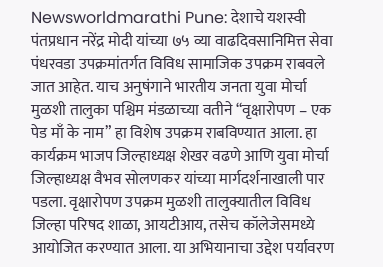Newsworldmarathi Pune: देशाचे यशस्वी पंतप्रधान नरेंद्र मोदी यांच्या ७५ व्या वाढदिवसानिमित्त सेवा पंधरवडा उपक्रमांतर्गत विविध सामाजिक उपक्रम राबवले जात आहेत. याच अनुषंगाने भारतीय जनता युवा मोर्चा मुळशी तालुका पश्चिम मंडळाच्या वतीने “वृक्षारोपण – एक पेड माँ के नाम” हा विशेष उपक्रम राबविण्यात आला. हा कार्यक्रम भाजप जिल्हाध्यक्ष शेखर वढणे आणि युवा मोर्चा जिल्हाध्यक्ष वैभव सोलणकर यांच्या मार्गदर्शनाखाली पार पडला. वृक्षारोपण उपक्रम मुळशी तालुक्यातील विविध जिल्हा परिषद शाळा, आयटीआय, तसेच कॉलेजेसमध्ये आयोजित करण्यात आला. या अभियानाचा उद्देश पर्यावरण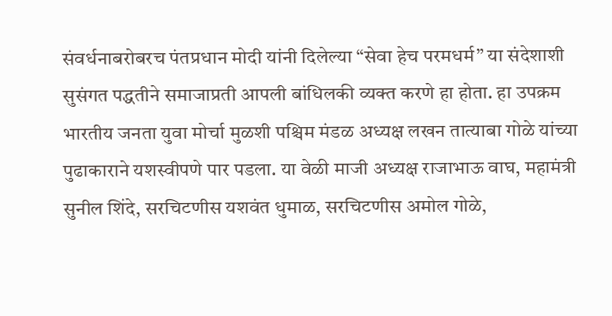संवर्धनाबरोबरच पंतप्रधान मोदी यांनी दिलेल्या “सेवा हेच परमधर्म” या संदेशाशी सुसंगत पद्धतीने समाजाप्रती आपली बांधिलकी व्यक्त करणे हा होता. हा उपक्रम भारतीय जनता युवा मोर्चा मुळशी पश्चिम मंडळ अध्यक्ष लखन तात्याबा गोळे यांच्या पुढाकाराने यशस्वीपणे पार पडला. या वेळी माजी अध्यक्ष राजाभाऊ वाघ, महामंत्री सुनील शिंदे, सरचिटणीस यशवंत धुमाळ, सरचिटणीस अमोल गोळे,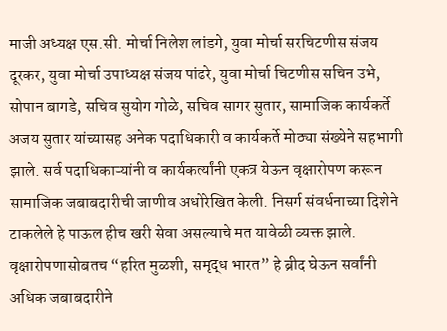माजी अध्यक्ष एस.सी. मोर्चा निलेश लांडगे, युवा मोर्चा सरचिटणीस संजय दूरकर, युवा मोर्चा उपाध्यक्ष संजय पांढरे, युवा मोर्चा चिटणीस सचिन उभे, सोपान बागडे, सचिव सुयोग गोळे, सचिव सागर सुतार, सामाजिक कार्यकर्ते अजय सुतार यांच्यासह अनेक पदाधिकारी व कार्यकर्ते मोठ्या संख्येने सहभागी झाले. सर्व पदाधिकाऱ्यांनी व कार्यकर्त्यांनी एकत्र येऊन वृक्षारोपण करून सामाजिक जबाबदारीची जाणीव अधोरेखित केली. निसर्ग संवर्धनाच्या दिशेने टाकलेले हे पाऊल हीच खरी सेवा असल्याचे मत यावेळी व्यक्त झाले. वृक्षारोपणासोबतच “हरित मुळशी, समृद्ध भारत” हे ब्रीद घेऊन सर्वांनी अधिक जबाबदारीने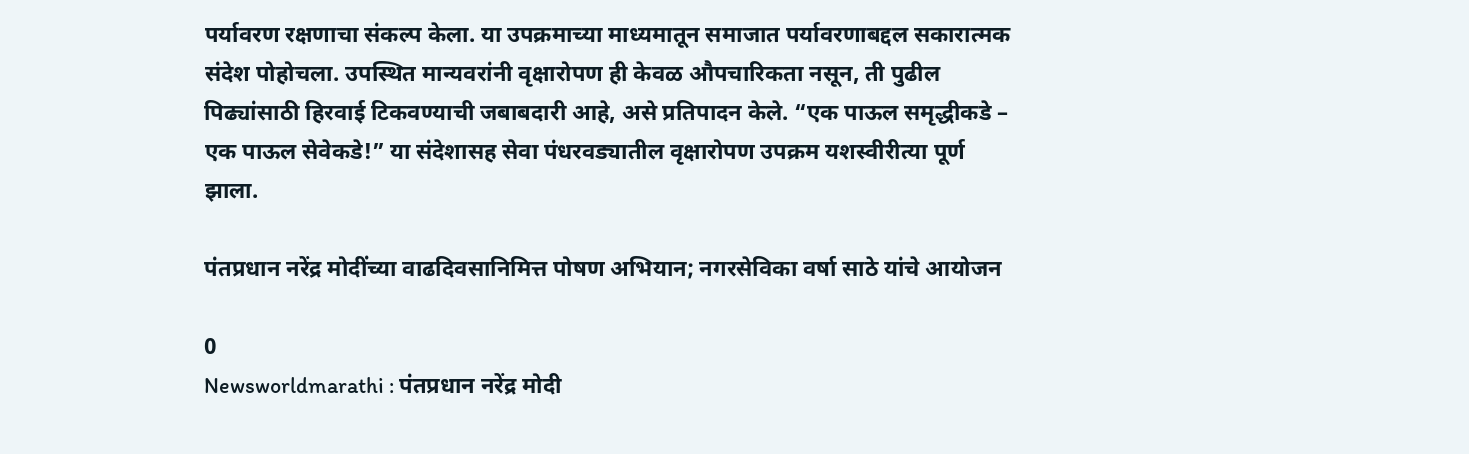पर्यावरण रक्षणाचा संकल्प केला. या उपक्रमाच्या माध्यमातून समाजात पर्यावरणाबद्दल सकारात्मक संदेश पोहोचला. उपस्थित मान्यवरांनी वृक्षारोपण ही केवळ औपचारिकता नसून, ती पुढील पिढ्यांसाठी हिरवाई टिकवण्याची जबाबदारी आहे, असे प्रतिपादन केले. “एक पाऊल समृद्धीकडे – एक पाऊल सेवेकडे!” या संदेशासह सेवा पंधरवड्यातील वृक्षारोपण उपक्रम यशस्वीरीत्या पूर्ण झाला.

पंतप्रधान नरेंद्र मोदींच्या वाढदिवसानिमित्त पोषण अभियान; नगरसेविका वर्षा साठे यांचे आयोजन

0
Newsworldmarathi : पंतप्रधान नरेंद्र मोदी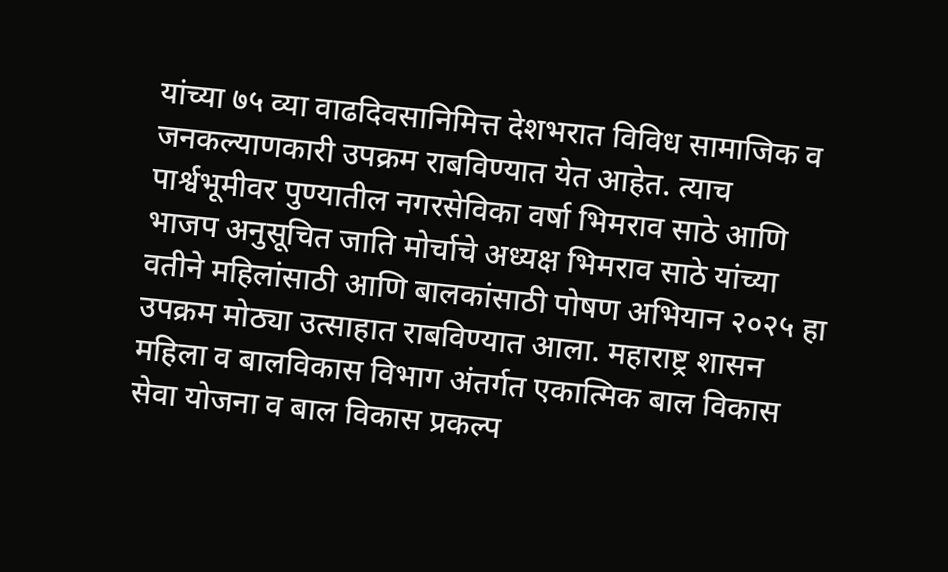यांच्या ७५ व्या वाढदिवसानिमित्त देशभरात विविध सामाजिक व जनकल्याणकारी उपक्रम राबविण्यात येत आहेत. त्याच पार्श्वभूमीवर पुण्यातील नगरसेविका वर्षा भिमराव साठे आणि भाजप अनुसूचित जाति मोर्चाचे अध्यक्ष भिमराव साठे यांच्या वतीने महिलांसाठी आणि बालकांसाठी पोषण अभियान २०२५ हा उपक्रम मोठ्या उत्साहात राबविण्यात आला. महाराष्ट्र शासन महिला व बालविकास विभाग अंतर्गत एकात्मिक बाल विकास सेवा योजना व बाल विकास प्रकल्प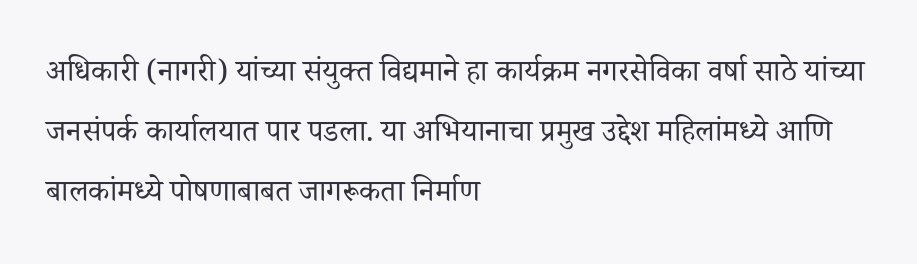अधिकारी (नागरी) यांच्या संयुक्त विद्यमाने हा कार्यक्रम नगरसेविका वर्षा साठे यांच्या जनसंपर्क कार्यालयात पार पडला. या अभियानाचा प्रमुख उद्देश महिलांमध्ये आणि बालकांमध्ये पोषणाबाबत जागरूकता निर्माण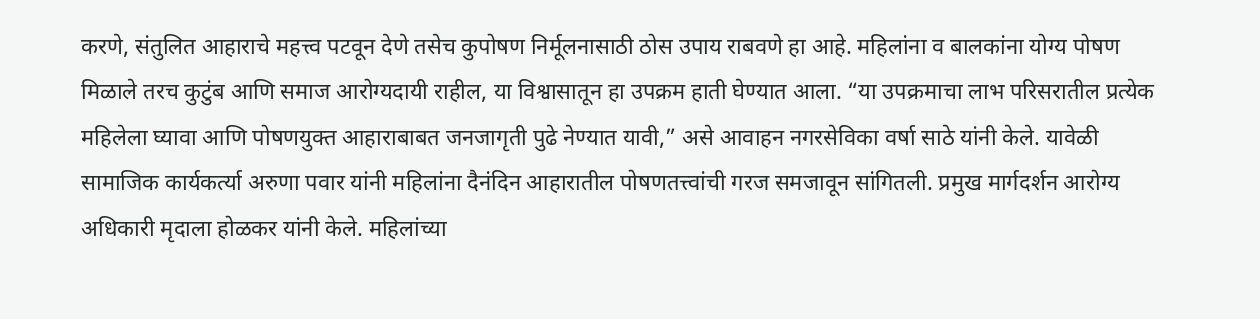करणे, संतुलित आहाराचे महत्त्व पटवून देणे तसेच कुपोषण निर्मूलनासाठी ठोस उपाय राबवणे हा आहे. महिलांना व बालकांना योग्य पोषण मिळाले तरच कुटुंब आणि समाज आरोग्यदायी राहील, या विश्वासातून हा उपक्रम हाती घेण्यात आला. “या उपक्रमाचा लाभ परिसरातील प्रत्येक महिलेला घ्यावा आणि पोषणयुक्त आहाराबाबत जनजागृती पुढे नेण्यात यावी,” असे आवाहन नगरसेविका वर्षा साठे यांनी केले. यावेळी सामाजिक कार्यकर्त्या अरुणा पवार यांनी महिलांना दैनंदिन आहारातील पोषणतत्त्वांची गरज समजावून सांगितली. प्रमुख मार्गदर्शन आरोग्य अधिकारी मृदाला होळकर यांनी केले. महिलांच्या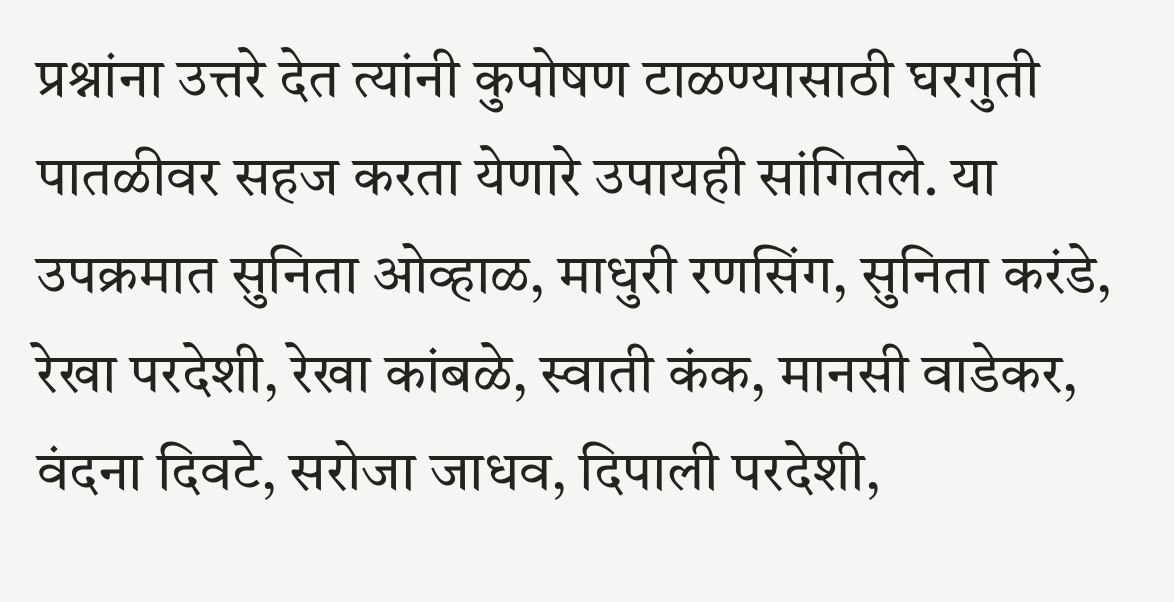प्रश्नांना उत्तरे देत त्यांनी कुपोषण टाळण्यासाठी घरगुती पातळीवर सहज करता येणारे उपायही सांगितले. या उपक्रमात सुनिता ओव्हाळ, माधुरी रणसिंग, सुनिता करंडे, रेखा परदेशी, रेखा कांबळे, स्वाती कंक, मानसी वाडेकर, वंदना दिवटे, सरोजा जाधव, दिपाली परदेशी,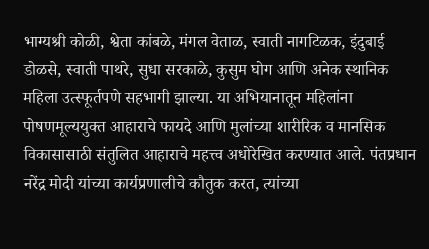भाग्यश्री कोळी, श्वेता कांबळे, मंगल वेताळ, स्वाती नागटिळक, इंदुबाई डोळसे, स्वाती पाथरे, सुधा सरकाळे, कुसुम घोग आणि अनेक स्थानिक महिला उत्स्फूर्तपणे सहभागी झाल्या. या अभियानातून महिलांना पोषणमूल्ययुक्त आहाराचे फायदे आणि मुलांच्या शारीरिक व मानसिक विकासासाठी संतुलित आहाराचे महत्त्व अधोरेखित करण्यात आले. पंतप्रधान नरेंद्र मोदी यांच्या कार्यप्रणालीचे कौतुक करत, त्यांच्या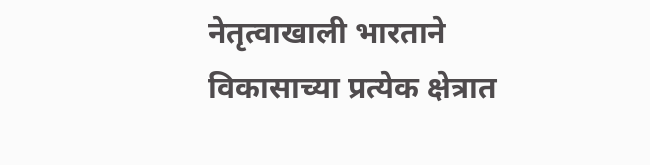नेतृत्वाखाली भारताने विकासाच्या प्रत्येक क्षेत्रात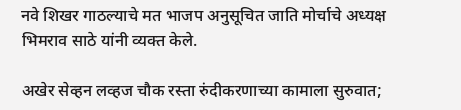नवे शिखर गाठल्याचे मत भाजप अनुसूचित जाति मोर्चाचे अध्यक्ष भिमराव साठे यांनी व्यक्त केले.

अखेर सेव्हन लव्हज चौक रस्ता रुंदीकरणाच्या कामाला सुरुवात;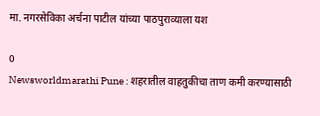मा. नगरसेविका अर्चना पाटील यांच्या पाठपुराव्याला यश

0
Newsworldmarathi Pune : शहरातील वाहतुकीचा ताण कमी करण्यासाठी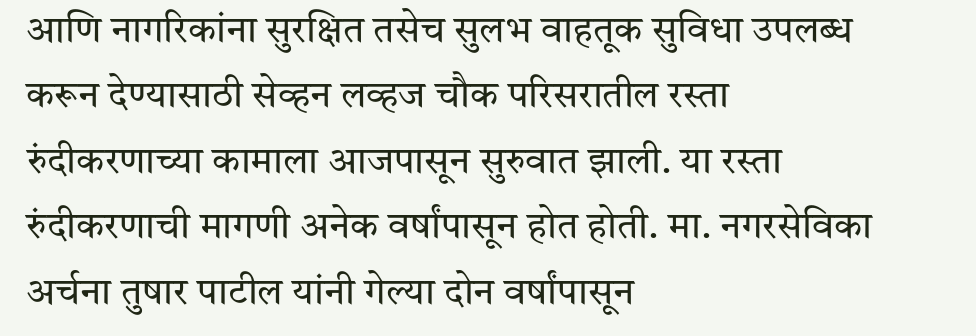आणि नागरिकांना सुरक्षित तसेच सुलभ वाहतूक सुविधा उपलब्ध करून देण्यासाठी सेव्हन लव्हज चौक परिसरातील रस्ता रुंदीकरणाच्या कामाला आजपासून सुरुवात झाली. या रस्ता रुंदीकरणाची मागणी अनेक वर्षांपासून होत होती. मा. नगरसेविका अर्चना तुषार पाटील यांनी गेल्या दोन वर्षांपासून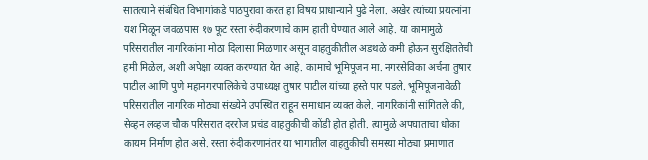सातत्याने संबंधित विभागांकडे पाठपुरावा करत हा विषय प्राधान्याने पुढे नेला. अखेर त्यांच्या प्रयत्नांना यश मिळून जवळपास १७ फूट रस्ता रुंदीकरणाचे काम हाती घेण्यात आले आहे. या कामामुळे परिसरातील नागरिकांना मोठा दिलासा मिळणार असून वाहतुकीतील अडथळे कमी होऊन सुरक्षिततेची हमी मिळेल, अशी अपेक्षा व्यक्त करण्यात येत आहे. कामाचे भूमिपूजन मा. नगरसेविका अर्चना तुषार पाटील आणि पुणे महानगरपालिकेचे उपाध्यक्ष तुषार पाटील यांच्या हस्ते पार पडले. भूमिपूजनावेळी परिसरातील नागरिक मोठ्या संख्येने उपस्थित राहून समाधान व्यक्त केले. नागरिकांनी सांगितले की, सेव्हन लव्हज चौक परिसरात दररोज प्रचंड वाहतुकीची कोंडी होत होती. त्यामुळे अपघाताचा धोका कायम निर्माण होत असे. रस्ता रुंदीकरणानंतर या भागातील वाहतुकीची समस्या मोठ्या प्रमाणात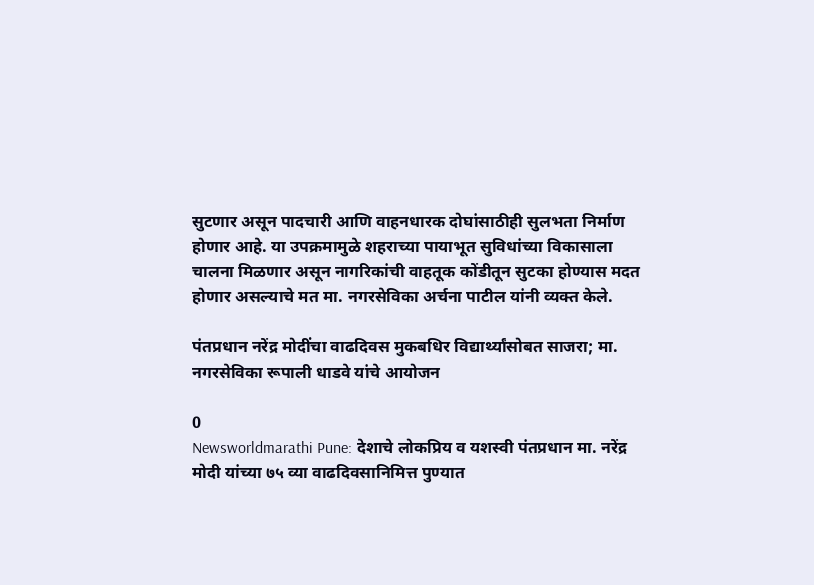सुटणार असून पादचारी आणि वाहनधारक दोघांसाठीही सुलभता निर्माण होणार आहे. या उपक्रमामुळे शहराच्या पायाभूत सुविधांच्या विकासाला चालना मिळणार असून नागरिकांची वाहतूक कोंडीतून सुटका होण्यास मदत होणार असल्याचे मत मा. नगरसेविका अर्चना पाटील यांनी व्यक्त केले.

पंतप्रधान नरेंद्र मोदींचा वाढदिवस मुकबधिर विद्यार्थ्यांसोबत साजरा; मा. नगरसेविका रूपाली धाडवे यांचे आयोजन

0
Newsworldmarathi Pune: देशाचे लोकप्रिय व यशस्वी पंतप्रधान मा. नरेंद्र मोदी यांच्या ७५ व्या वाढदिवसानिमित्त पुण्यात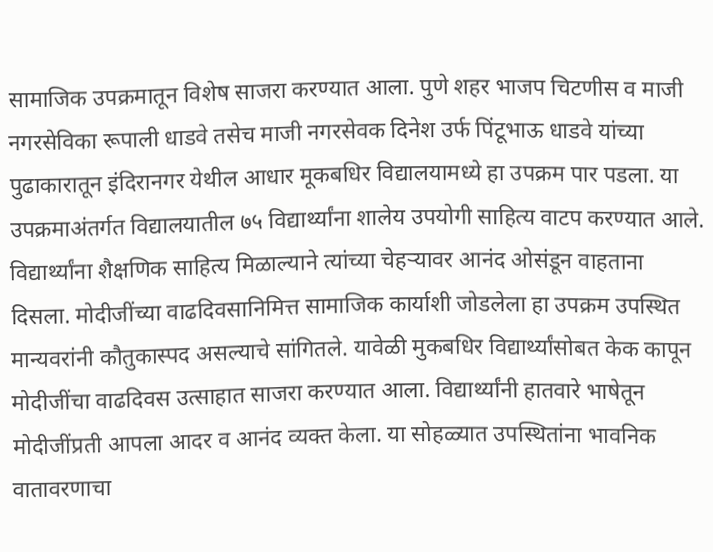सामाजिक उपक्रमातून विशेष साजरा करण्यात आला. पुणे शहर भाजप चिटणीस व माजी नगरसेविका रूपाली धाडवे तसेच माजी नगरसेवक दिनेश उर्फ पिंटूभाऊ धाडवे यांच्या पुढाकारातून इंदिरानगर येथील आधार मूकबधिर विद्यालयामध्ये हा उपक्रम पार पडला. या उपक्रमाअंतर्गत विद्यालयातील ७५ विद्यार्थ्यांना शालेय उपयोगी साहित्य वाटप करण्यात आले. विद्यार्थ्यांना शैक्षणिक साहित्य मिळाल्याने त्यांच्या चेहऱ्यावर आनंद ओसंडून वाहताना दिसला. मोदीजींच्या वाढदिवसानिमित्त सामाजिक कार्याशी जोडलेला हा उपक्रम उपस्थित मान्यवरांनी कौतुकास्पद असल्याचे सांगितले. यावेळी मुकबधिर विद्यार्थ्यांसोबत केक कापून मोदीजींचा वाढदिवस उत्साहात साजरा करण्यात आला. विद्यार्थ्यांनी हातवारे भाषेतून मोदीजींप्रती आपला आदर व आनंद व्यक्त केला. या सोहळ्यात उपस्थितांना भावनिक वातावरणाचा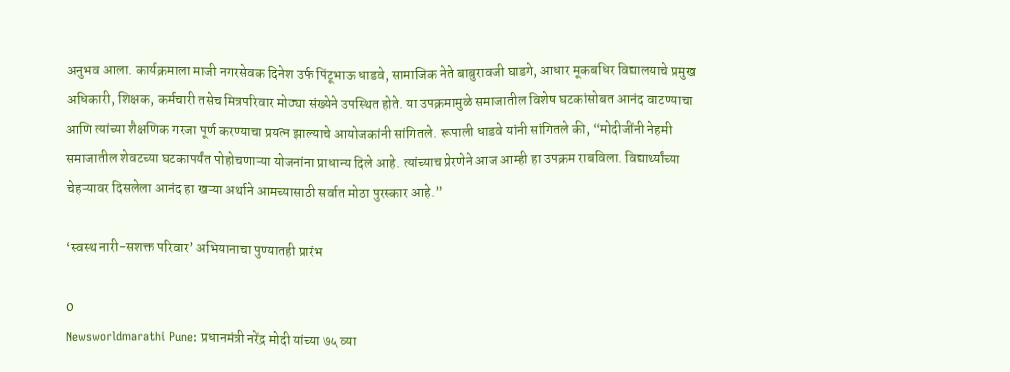अनुभव आला. कार्यक्रमाला माजी नगरसेवक दिनेश उर्फ पिंटूभाऊ धाडवे, सामाजिक नेते बाबुरावजी घाडगे, आधार मूकबधिर विद्यालयाचे प्रमुख अधिकारी, शिक्षक, कर्मचारी तसेच मित्रपरिवार मोठ्या संख्येने उपस्थित होते. या उपक्रमामुळे समाजातील विशेष घटकांसोबत आनंद वाटण्याचा आणि त्यांच्या शैक्षणिक गरजा पूर्ण करण्याचा प्रयत्न झाल्याचे आयोजकांनी सांगितले. रूपाली धाडवे यांनी सांगितले की, “मोदीजींनी नेहमी समाजातील शेवटच्या घटकापर्यंत पोहोचणाऱ्या योजनांना प्राधान्य दिले आहे. त्यांच्याच प्रेरणेने आज आम्ही हा उपक्रम राबविला. विद्यार्थ्यांच्या चेहऱ्यावर दिसलेला आनंद हा खऱ्या अर्थाने आमच्यासाठी सर्वात मोठा पुरस्कार आहे.”

‘स्वस्थ नारी-सशक्त परिवार’ अभियानाचा पुण्यातही प्रारंभ

0
Newsworldmarathi Pune: प्रधानमंत्री नरेंद्र मोदी यांच्या ७५ व्या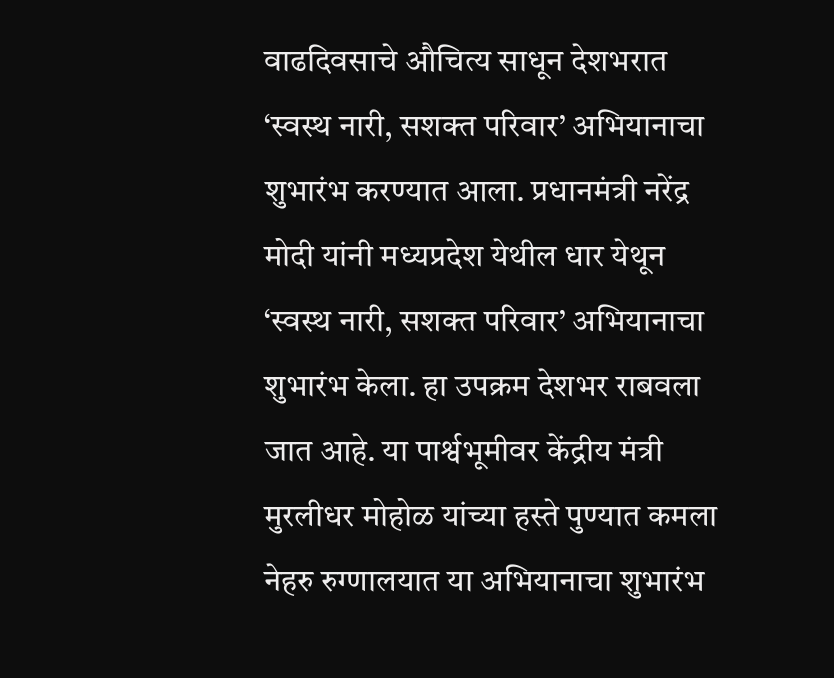वाढदिवसाचे औचित्य साधून देशभरात ‘स्वस्थ नारी, सशक्त परिवार’ अभियानाचा शुभारंभ करण्यात आला. प्रधानमंत्री नरेंद्र मोदी यांनी मध्यप्रदेश येथील धार येथून ‘स्वस्थ नारी, सशक्त परिवार’ अभियानाचा शुभारंभ केला. हा उपक्रम देशभर राबवला जात आहे. या पार्श्वभूमीवर केंद्रीय मंत्री मुरलीधर मोहोळ यांच्या हस्ते पुण्यात कमला नेहरु रुग्णालयात या अभियानाचा शुभारंभ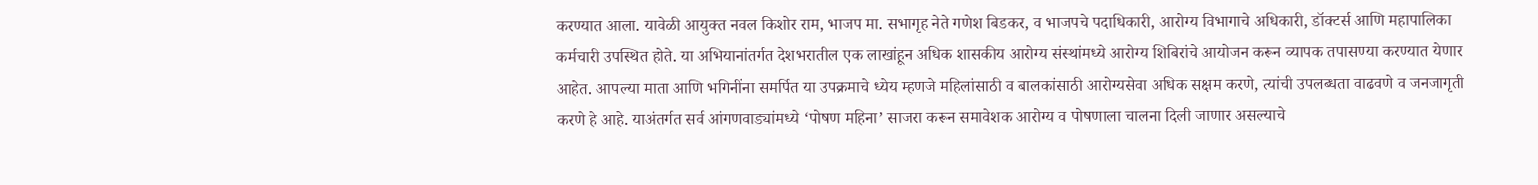करण्यात आला. यावेळी आयुक्त नवल किशोर राम, भाजप मा. सभागृह नेते गणेश बिडकर, व भाजपचे पदाधिकारी, आरोग्य विभागाचे अधिकारी, डॉक्टर्स आणि महापालिका कर्मचारी उपस्थित होते. या अभियानांतर्गत देशभरातील एक लाखांहून अधिक शासकीय आरोग्य संस्थांमध्ये आरोग्य शिबिरांचे आयोजन करून व्यापक तपासण्या करण्यात येणार आहेत. आपल्या माता आणि भगिनींना समर्पित या उपक्रमाचे ध्येय म्हणजे महिलांसाठी व बालकांसाठी आरोग्यसेवा अधिक सक्षम करणे, त्यांची उपलब्धता वाढवणे व जनजागृती करणे हे आहे. याअंतर्गत सर्व आंगणवाड्यांमध्ये ‘पोषण महिना’ साजरा करून समावेशक आरोग्य व पोषणाला चालना दिली जाणार असल्याचे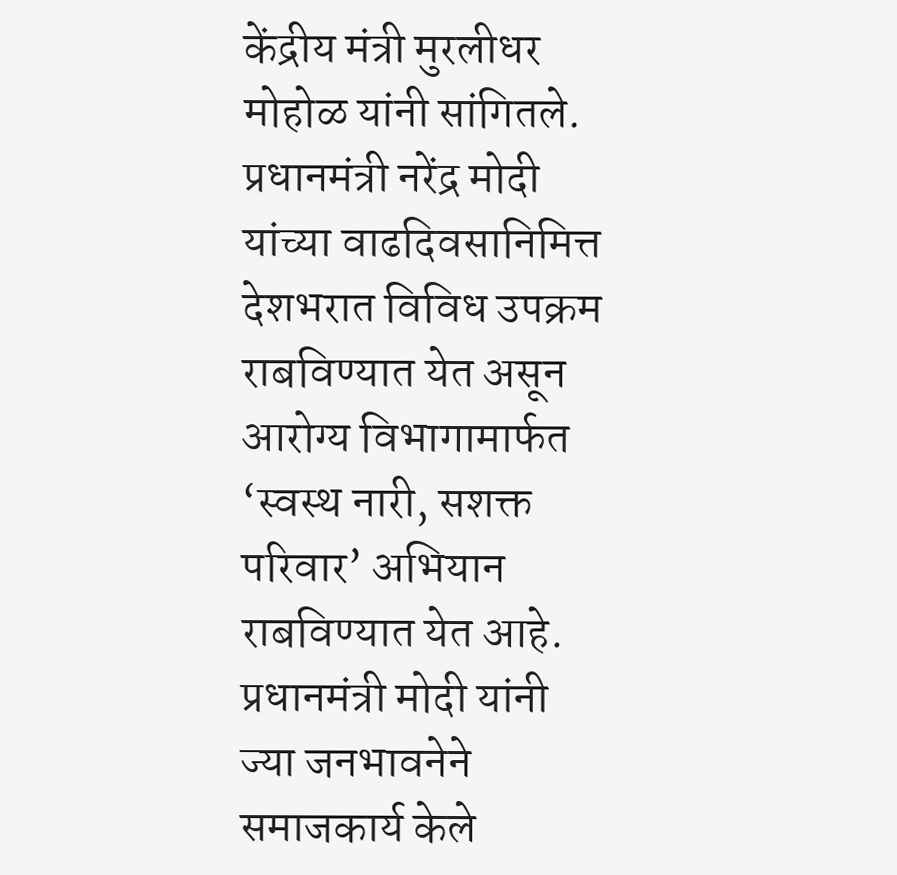केंद्रीय मंत्री मुरलीधर मोहोळ यांनी सांगितले. प्रधानमंत्री नरेंद्र मोदी यांच्या वाढदिवसानिमित्त देशभरात विविध उपक्रम राबविण्यात येत असून आरोग्य विभागामार्फत ‘स्वस्थ नारी, सशक्त परिवार’ अभियान राबविण्यात येत आहे. प्रधानमंत्री मोदी यांनी ज्या जनभावनेने समाजकार्य केले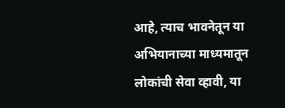आहे, त्याच भावनेतून या अभियानाच्या माध्यमातून लोकांची सेवा व्हावी, या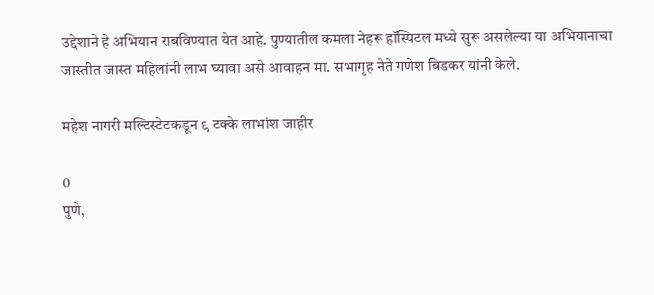उद्देशाने हे अभियान राबविण्यात येत आहे. पुण्यातील कमला नेहरू हॉस्पिटल मध्ये सुरू असलेल्या या अभियानाचा जास्तीत जास्त महिलांनी लाभ घ्यावा असे आवाहन मा. सभागृह नेते गणेश बिडकर यांनी केले.

महेश नागरी मल्टिस्टेटकडून ९ टक्के लाभांश जाहीर

0
पुणे,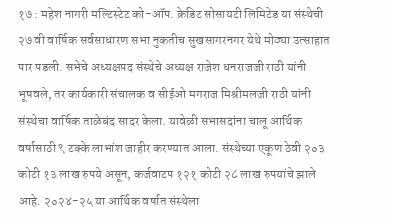१७ : महेश नागरी मल्टिस्टेट को-ऑप. क्रेडिट सोसायटी लिमिटेड या संस्थेची २७ वी वार्षिक सर्वसाधारण सभा नुकतीच सुखसागरनगर येथे मोठ्या उत्साहात पार पडली. सभेचे अध्यक्षपद संस्थेचे अध्यक्ष राजेश धनराजजी राठी यांनी भूषवले, तर कार्यकारी संचालक व सीईओ मगराज मिश्रीमलजी राठी यांनी संस्थेचा वार्षिक ताळेबंद सादर केला. यावेळी सभासदांना चालू आर्थिक वर्षासाठी ९ टक्के लाभांश जाहीर करण्यात आला. संस्थेच्या एकूण ठेवी २०३ कोटी १३ लाख रुपये असून, कर्जवाटप १२१ कोटी २८ लाख रुपयांचे झाले आहे. २०२४-२५ या आर्थिक वर्षात संस्थेला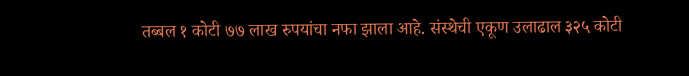तब्बल १ कोटी ७७ लाख रुपयांचा नफा झाला आहे. संस्थेची एकूण उलाढाल ३२५ कोटी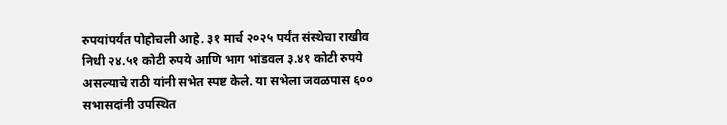रुपयांपर्यंत पोहोचली आहे. ३१ मार्च २०२५ पर्यंत संस्थेचा राखीव निधी २४.५१ कोटी रुपये आणि भाग भांडवल ३.४१ कोटी रुपये असल्याचे राठी यांनी सभेत स्पष्ट केले. या सभेला जवळपास ६०० सभासदांनी उपस्थित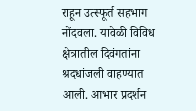राहून उत्स्फूर्त सहभाग नोंदवला. यावेळी विविध क्षेत्रातील दिवंगतांना श्रदधांजली वाहण्यात आली. आभार प्रदर्शन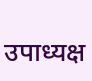उपाध्यक्ष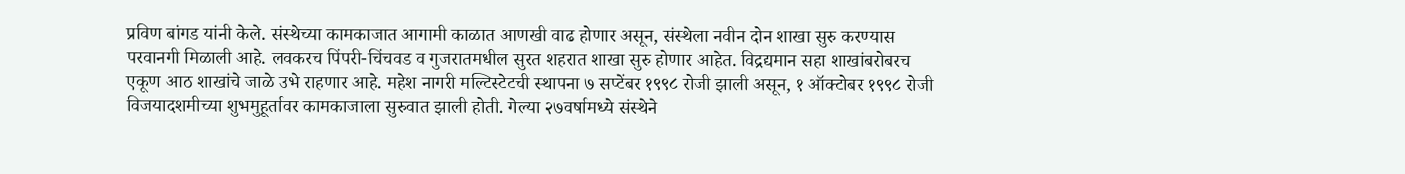प्रविण बांगड यांनी केले. संस्थेच्या कामकाजात आगामी काळात आणखी वाढ होणार असून, संस्थेला नवीन दोन शाखा सुरु करण्यास परवानगी मिळाली आहे. लवकरच पिंपरी-चिंचवड व गुजरातमधील सुरत शहरात शाखा सुरु होणार आहेत. विद्रद्यमान सहा शाखांबरोबरच एकूण आठ शाखांचे जाळे उभे राहणार आहे. महेश नागरी मल्टिस्टेटची स्थापना ७ सप्टेंबर १९९८ रोजी झाली असून, १ ऑक्टोबर १९९८ रोजी विजयादशमीच्या शुभमुहूर्तावर कामकाजाला सुरुवात झाली होती. गेल्या २७वर्षामध्ये संस्थेने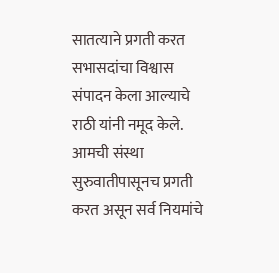सातत्याने प्रगती करत सभासदांचा विश्वास संपादन केला आल्याचे राठी यांनी नमूद केले.
आमची संस्था सुरुवातीपासूनच प्रगती करत असून सर्व नियमांचे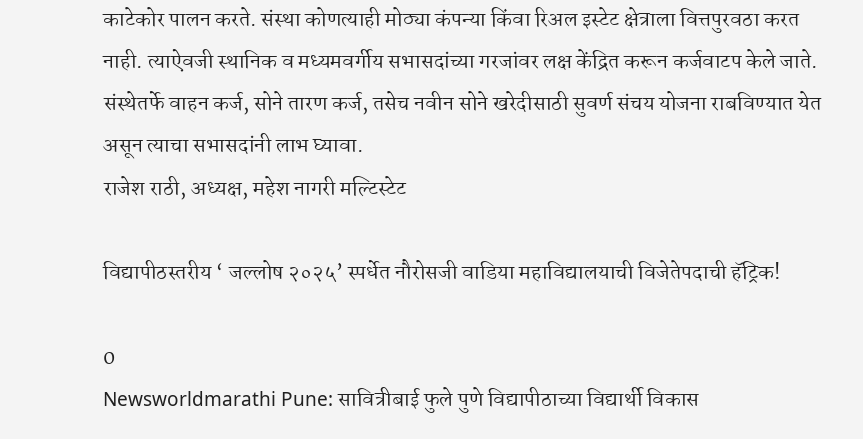काटेकोर पालन करते. संस्था कोणत्याही मोठ्या कंपन्या किंवा रिअल इस्टेट क्षेत्राला वित्तपुरवठा करत नाही. त्याऐवजी स्थानिक व मध्यमवर्गीय सभासदांच्या गरजांवर लक्ष केंद्रित करून कर्जवाटप केले जाते. संस्थेतर्फे वाहन कर्ज, सोने तारण कर्ज, तसेच नवीन सोने खरेदीसाठी सुवर्ण संचय योजना राबविण्यात येत असून त्याचा सभासदांनी लाभ घ्यावा.
राजेश राठी, अध्यक्ष, महेश नागरी मल्टिस्टेट

विद्यापीठस्तरीय ‘ जल्लोष २०२५’ स्पर्धेत नौरोसजी वाडिया महाविद्यालयाची विजेतेपदाची हॅट्रिक!

0
Newsworldmarathi Pune: सावित्रीबाई फुले पुणे विद्यापीठाच्या विद्यार्थी विकास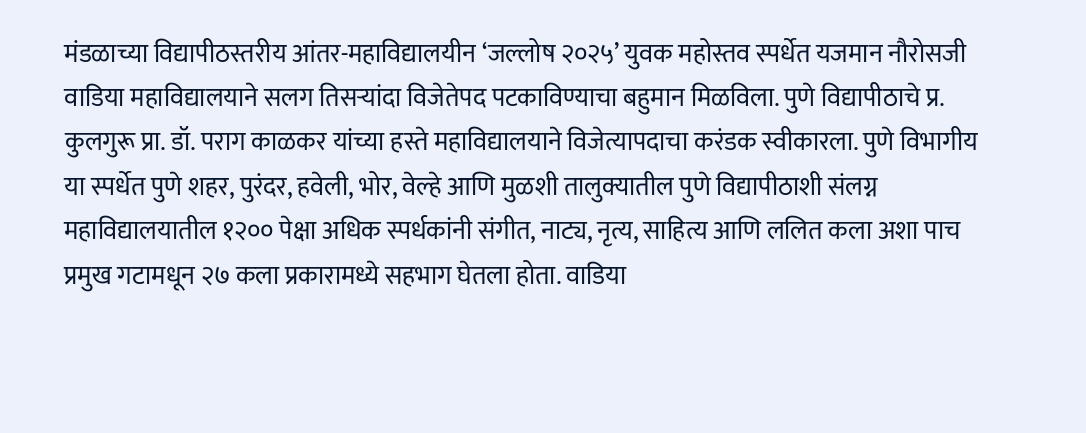मंडळाच्या विद्यापीठस्तरीय आंतर-महाविद्यालयीन ‘जल्लोष २०२५’ युवक महोस्तव स्पर्धेत यजमान नौरोसजी वाडिया महाविद्यालयाने सलग तिसऱ्यांदा विजेतेपद पटकाविण्याचा बहुमान मिळविला. पुणे विद्यापीठाचे प्र. कुलगुरू प्रा. डॉ. पराग काळकर यांच्या हस्ते महाविद्यालयाने विजेत्यापदाचा करंडक स्वीकारला. पुणे विभागीय या स्पर्धेत पुणे शहर, पुरंदर, हवेली, भोर, वेल्हे आणि मुळशी तालुक्यातील पुणे विद्यापीठाशी संलग्न महाविद्यालयातील १२०० पेक्षा अधिक स्पर्धकांनी संगीत, नाट्य, नृत्य, साहित्य आणि ललित कला अशा पाच प्रमुख गटामधून २७ कला प्रकारामध्ये सहभाग घेतला होता. वाडिया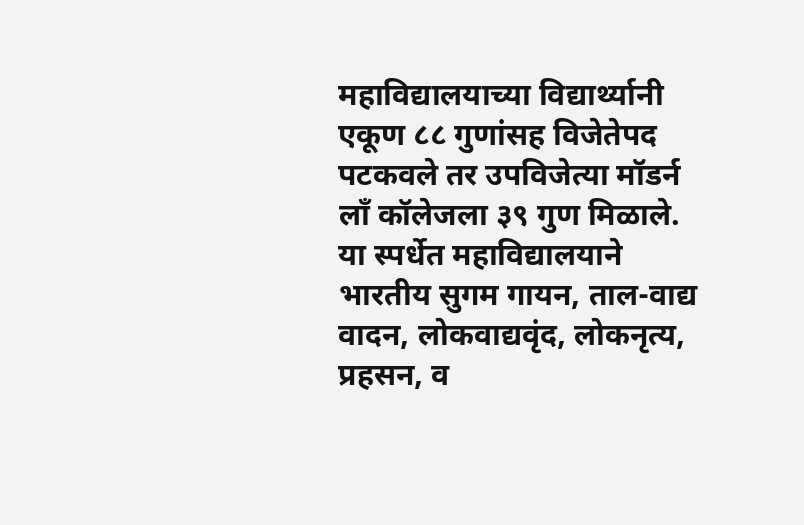महाविद्यालयाच्या विद्यार्थ्यानी एकूण ८८ गुणांसह विजेतेपद पटकवले तर उपविजेत्या मॉडर्न लॉं कॉलेजला ३९ गुण मिळाले. या स्पर्धेत महाविद्यालयाने भारतीय सुगम गायन, ताल-वाद्य वादन, लोकवाद्यवृंद, लोकनृत्य, प्रहसन, व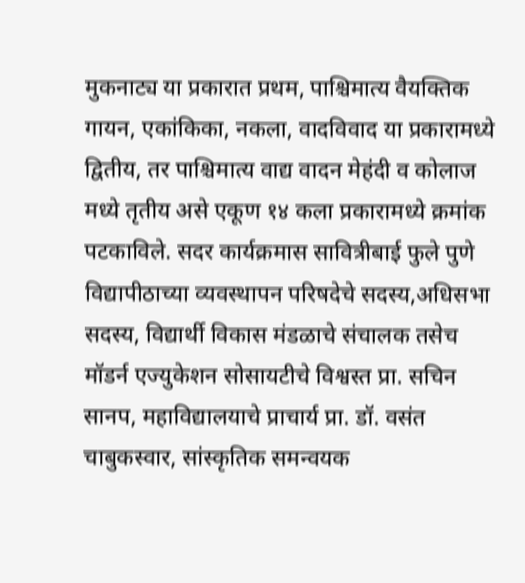मुकनाट्य या प्रकारात प्रथम, पाश्चिमात्य वैयक्तिक गायन, एकांकिका, नकला, वादविवाद या प्रकारामध्ये द्वितीय, तर पाश्चिमात्य वाद्य वादन मेहंदी व कोलाज मध्ये तृतीय असे एकूण १४ कला प्रकारामध्ये क्रमांक पटकाविले. सदर कार्यक्रमास सावित्रीबाई फुले पुणे विद्यापीठाच्या व्यवस्थापन परिषदेचे सदस्य,अधिसभा सदस्य, विद्यार्थी विकास मंडळाचे संचालक तसेच मॉडर्न एज्युकेशन सोसायटीचे विश्वस्त प्रा. सचिन सानप, महाविद्यालयाचे प्राचार्य प्रा. डॉ. वसंत चाबुकस्वार, सांस्कृतिक समन्वयक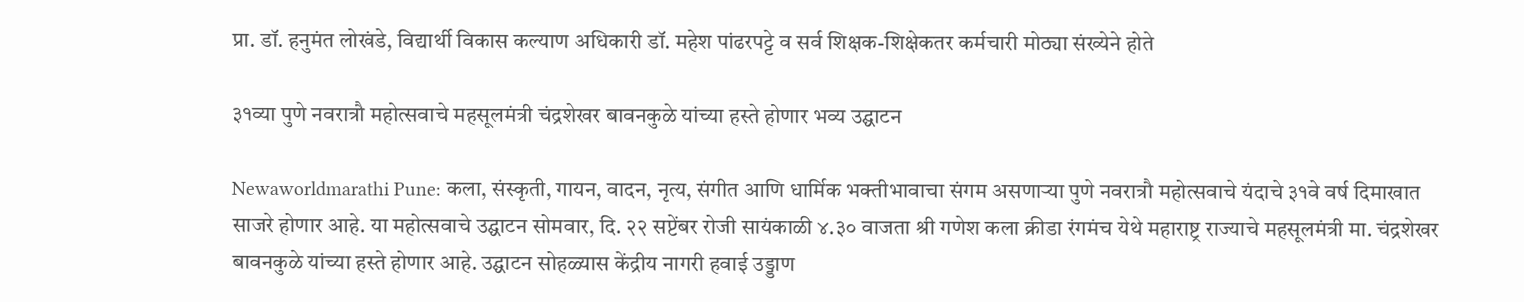प्रा. डॉ. हनुमंत लोखंडे, विद्यार्थी विकास कल्याण अधिकारी डॉ. महेश पांढरपट्टे व सर्व शिक्षक-शिक्षेकतर कर्मचारी मोठ्या संख्येने होते

३१व्या पुणे नवरात्रौ महोत्सवाचे महसूलमंत्री चंद्रशेखर बावनकुळे यांच्या हस्ते होणार भव्य उद्घाटन

Newaworldmarathi Pune: कला, संस्कृती, गायन, वादन, नृत्य, संगीत आणि धार्मिक भक्तीभावाचा संगम असणाऱ्या पुणे नवरात्रौ महोत्सवाचे यंदाचे ३१वे वर्ष दिमाखात साजरे होणार आहे. या महोत्सवाचे उद्घाटन सोमवार, दि. २२ सप्टेंबर रोजी सायंकाळी ४.३० वाजता श्री गणेश कला क्रीडा रंगमंच येथे महाराष्ट्र राज्याचे महसूलमंत्री मा. चंद्रशेखर बावनकुळे यांच्या हस्ते होणार आहे. उद्घाटन सोहळ्यास केंद्रीय नागरी हवाई उड्डाण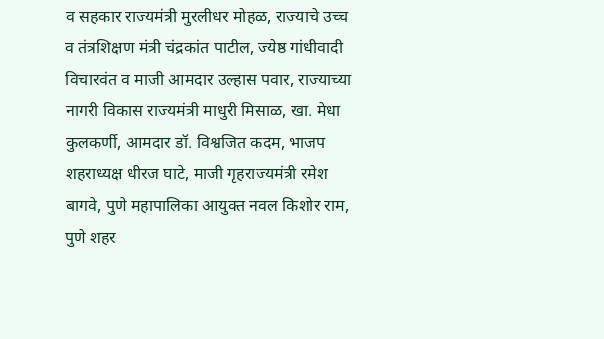व सहकार राज्यमंत्री मुरलीधर मोहळ, राज्याचे उच्च व तंत्रशिक्षण मंत्री चंद्रकांत पाटील, ज्येष्ठ गांधीवादी विचारवंत व माजी आमदार उल्हास पवार, राज्याच्या नागरी विकास राज्यमंत्री माधुरी मिसाळ, खा. मेधा कुलकर्णी, आमदार डॉ. विश्वजित कदम, भाजप शहराध्यक्ष धीरज घाटे, माजी गृहराज्यमंत्री रमेश बागवे, पुणे महापालिका आयुक्त नवल किशोर राम, पुणे शहर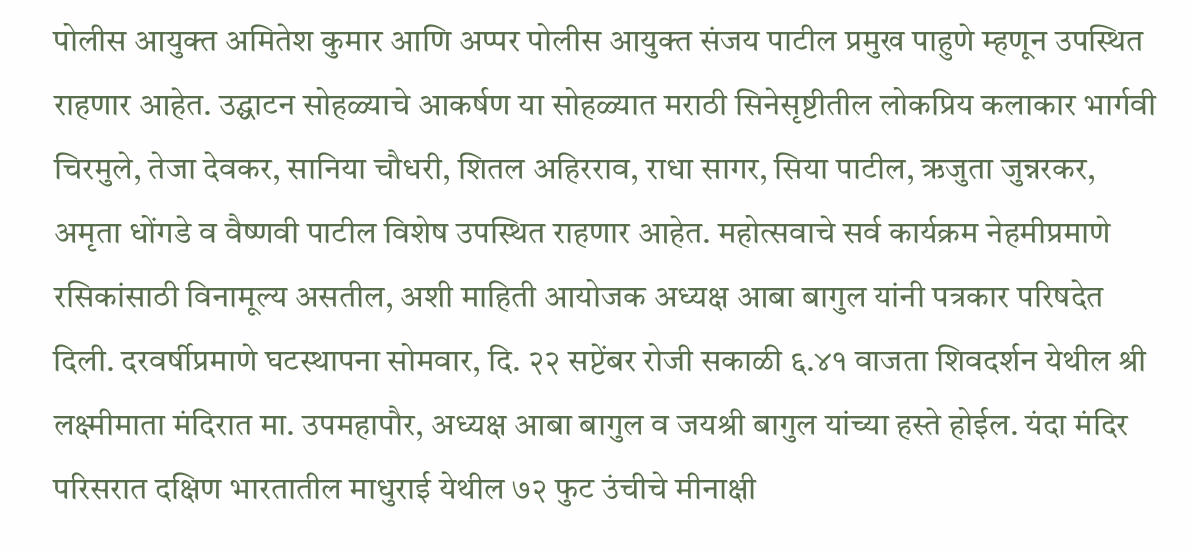पोलीस आयुक्त अमितेश कुमार आणि अप्पर पोलीस आयुक्त संजय पाटील प्रमुख पाहुणे म्हणून उपस्थित राहणार आहेत. उद्घाटन सोहळ्याचे आकर्षण या सोहळ्यात मराठी सिनेसृष्टीतील लोकप्रिय कलाकार भार्गवी चिरमुले, तेजा देवकर, सानिया चौधरी, शितल अहिरराव, राधा सागर, सिया पाटील, ऋजुता जुन्नरकर, अमृता धोंगडे व वैष्णवी पाटील विशेष उपस्थित राहणार आहेत. महोत्सवाचे सर्व कार्यक्रम नेहमीप्रमाणे रसिकांसाठी विनामूल्य असतील, अशी माहिती आयोजक अध्यक्ष आबा बागुल यांनी पत्रकार परिषदेत दिली. दरवर्षीप्रमाणे घटस्थापना सोमवार, दि. २२ सप्टेंबर रोजी सकाळी ६.४१ वाजता शिवदर्शन येथील श्री लक्ष्मीमाता मंदिरात मा. उपमहापौर, अध्यक्ष आबा बागुल व जयश्री बागुल यांच्या हस्ते होईल. यंदा मंदिर परिसरात दक्षिण भारतातील माधुराई येथील ७२ फुट उंचीचे मीनाक्षी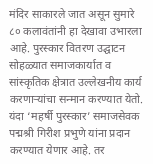मंदिर साकारले जात असून सुमारे ८० कलावंतांनी हा देखावा उभारला आहे. पुरस्कार वितरण उद्घाटन सोहळ्यात समाजकार्यात व सांस्कृतिक क्षेत्रात उल्लेखनीय कार्य करणाऱ्यांचा सन्मान करण्यात येतो. यंदा ‘महर्षी पुरस्कार’ समाजसेवक पद्मश्री गिरीश प्रभुणे यांना प्रदान करण्यात येणार आहे. तर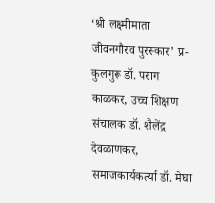‘श्री लक्ष्मीमाता जीवनगौरव पुरस्कार’ प्र-कुलगुरू डॉ. पराग काळकर, उच्च शिक्षण संचालक डॉ. शैलेंद्र देवळाणकर, समाजकार्यकर्त्या डॉ. मेघा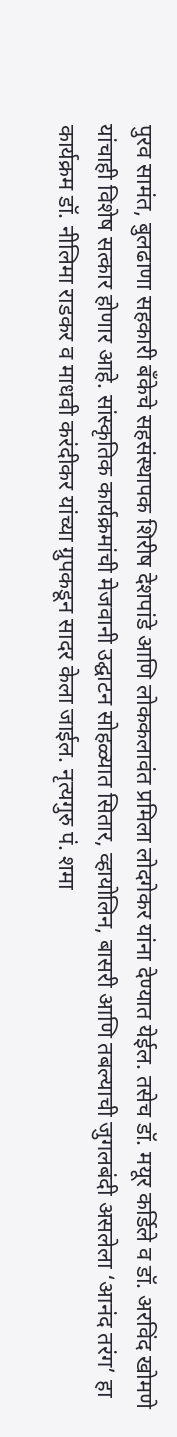पुरव सामंत, बुलढाणा सहकारी बँकेचे सहसंस्थापक शिरीष देशपांडे आणि लोककलावंत प्रमिला लोदगेकर यांना देण्यात येईल. तसेच डॉ. मयूर कर्डिले व डॉ. अरविंद खोमणे यांचाही विशेष सत्कार होणार आहे. सांस्कृतिक कार्यक्रमांची मेजवानी उद्घाटन सोहळ्यात सितार, व्हायोलिन, बासरी आणि तबल्याची जुगलबंदी असलेला ‘आनंद तरंग’ हा कार्यक्रम डॉ. नीलिमा राडकर व माधवी करंदीकर यांच्या ग्रुपकडून सादर केला जाईल. नृत्यगुरु पं. शमा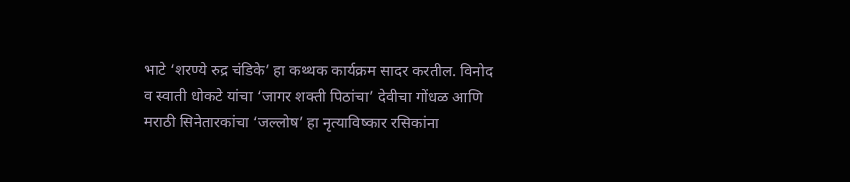भाटे ‘शरण्ये रुद्र चंडिके’ हा कथ्थक कार्यक्रम सादर करतील. विनोद व स्वाती धोकटे यांचा ‘जागर शक्ती पिठांचा’ देवीचा गोंधळ आणि मराठी सिनेतारकांचा ‘जल्लोष’ हा नृत्याविष्कार रसिकांना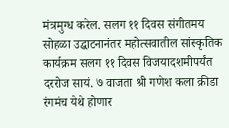मंत्रमुग्ध करेल. सलग ११ दिवस संगीतमय सोहळा उद्घाटनानंतर महोत्सवातील सांस्कृतिक कार्यक्रम सलग ११ दिवस विजयादशमीपर्यंत दररोज सायं. ७ वाजता श्री गणेश कला क्रीडा रंगमंच येथे होणार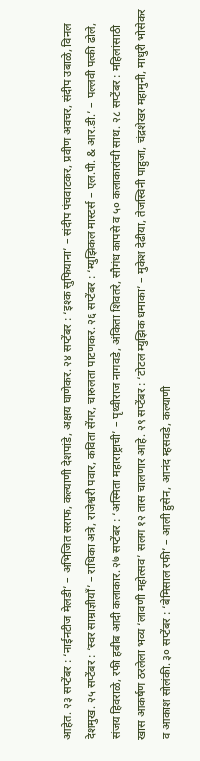आहेत. २३ सप्टेंबर : ‘नाईनटीज मेलडी’ – अभिजित सराफ, कल्याणी देशपांडे, अक्षय घाणेकर. २४ सप्टेंबर : ‘इश्क सुफियाना’ – संदीप पंचवाटकर, प्रवीण अवचर, संदीप उबाळे, विनल देशमुख. २५ सप्टेंबर : ‘स्वर साम्राज्ञीयाँ’ – राधिका अत्रे, राजेश्वरी पवार, कविता सेंगर, चारुलता पाटणकर. २६ सप्टेंबर : ‘म्युझिकल मास्टर्स – एल.पी. & आर.डी.’ – पल्लवी पत्की ढोले, संजय हिवराळे, रफी हबीब आदी कलाकार. २७ सप्टेंबर : ‘अस्मिता महाराष्ट्राची’ – पृथ्वीराज नागवडे, अंकिता शिवतरे, सौगंध कापसे व ५० कलाकारांची साथ. २८ सप्टेंबर : महिलांसाठी खास आकर्षण ठरलेला भव्य ‘लावणी महोत्सव’ सलग १२ तास चालणार आहे. २९ सप्टेंबर : ‘टोटल म्युझिक धमाका’ – मुकेश देढीया, तेजस्विनी पाहुजा, चंद्रशेखर महामुनी, माधुरी भोसेकर व आकाश सोलंकी. ३० सप्टेंबर : ‘बेमिसाल रफी’ – आली हुसेन, आनंद म्हसवडे, कल्याणी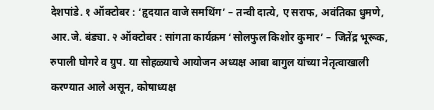देशपांडे. १ ऑक्टोबर : ‘हृदयात वाजे समथिंग’ – तन्वी दात्ये, ए सराफ, अवंतिका धुमणे, आर.जे. बंड्या. २ ऑक्टोबर : सांगता कार्यक्रम ‘सोलफुल किशोर कुमार’ – जितेंद्र भूरूक, रुपाली घोगरे व ग्रुप. या सोहळ्याचे आयोजन अध्यक्ष आबा बागुल यांच्या नेतृत्वाखाली करण्यात आले असून, कोषाध्यक्ष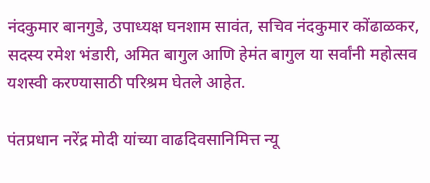नंदकुमार बानगुडे, उपाध्यक्ष घनशाम सावंत, सचिव नंदकुमार कोंढाळकर, सदस्य रमेश भंडारी, अमित बागुल आणि हेमंत बागुल या सर्वांनी महोत्सव यशस्वी करण्यासाठी परिश्रम घेतले आहेत.

पंतप्रधान नरेंद्र मोदी यांच्या वाढदिवसानिमित्त न्यू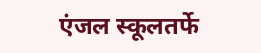एंजल स्कूलतर्फे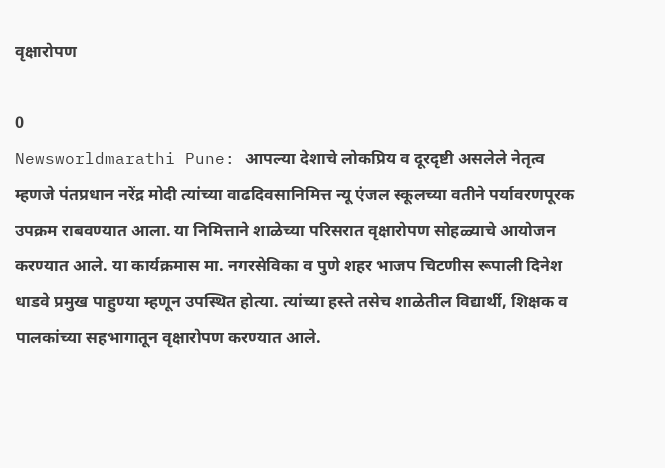वृक्षारोपण

0
Newsworldmarathi Pune: आपल्या देशाचे लोकप्रिय व दूरदृष्टी असलेले नेतृत्व म्हणजे पंतप्रधान नरेंद्र मोदी त्यांच्या वाढदिवसानिमित्त न्यू एंजल स्कूलच्या वतीने पर्यावरणपूरक उपक्रम राबवण्यात आला. या निमित्ताने शाळेच्या परिसरात वृक्षारोपण सोहळ्याचे आयोजन करण्यात आले. या कार्यक्रमास मा. नगरसेविका व पुणे शहर भाजप चिटणीस रूपाली दिनेश धाडवे प्रमुख पाहुण्या म्हणून उपस्थित होत्या. त्यांच्या हस्ते तसेच शाळेतील विद्यार्थी, शिक्षक व पालकांच्या सहभागातून वृक्षारोपण करण्यात आले.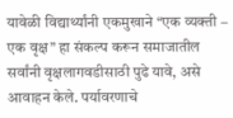यावेळी विद्यार्थ्यांनी एकमुखाने “एक व्यक्ती – एक वृक्ष” हा संकल्प करून समाजातील सर्वांनी वृक्षलागवडीसाठी पुढे यावे, असे आवाहन केले. पर्यावरणाचे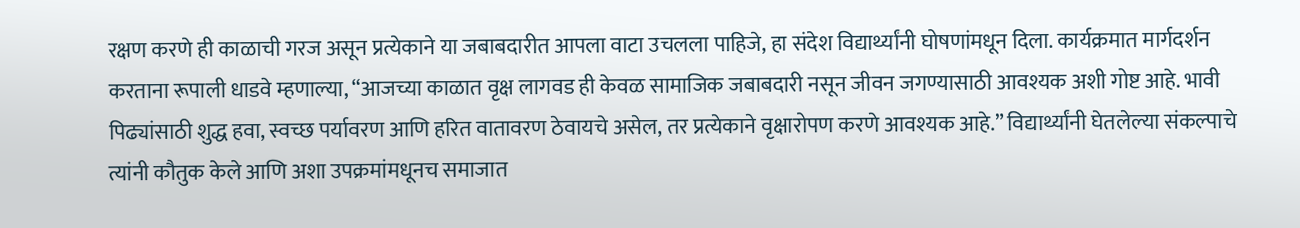रक्षण करणे ही काळाची गरज असून प्रत्येकाने या जबाबदारीत आपला वाटा उचलला पाहिजे, हा संदेश विद्यार्थ्यांनी घोषणांमधून दिला. कार्यक्रमात मार्गदर्शन करताना रूपाली धाडवे म्हणाल्या, “आजच्या काळात वृक्ष लागवड ही केवळ सामाजिक जबाबदारी नसून जीवन जगण्यासाठी आवश्यक अशी गोष्ट आहे. भावी पिढ्यांसाठी शुद्ध हवा, स्वच्छ पर्यावरण आणि हरित वातावरण ठेवायचे असेल, तर प्रत्येकाने वृक्षारोपण करणे आवश्यक आहे.” विद्यार्थ्यांनी घेतलेल्या संकल्पाचे त्यांनी कौतुक केले आणि अशा उपक्रमांमधूनच समाजात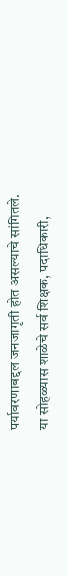पर्यावरणाबद्दल जनजागृती होत असल्याचे सांगितले. या सोहळ्यास शाळेचे सर्व शिक्षक, पदाधिकारी,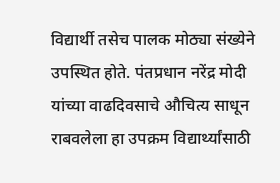विद्यार्थी तसेच पालक मोठ्या संख्येने उपस्थित होते. पंतप्रधान नरेंद्र मोदी यांच्या वाढदिवसाचे औचित्य साधून राबवलेला हा उपक्रम विद्यार्थ्यांसाठी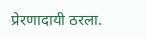प्रेरणादायी ठरला.